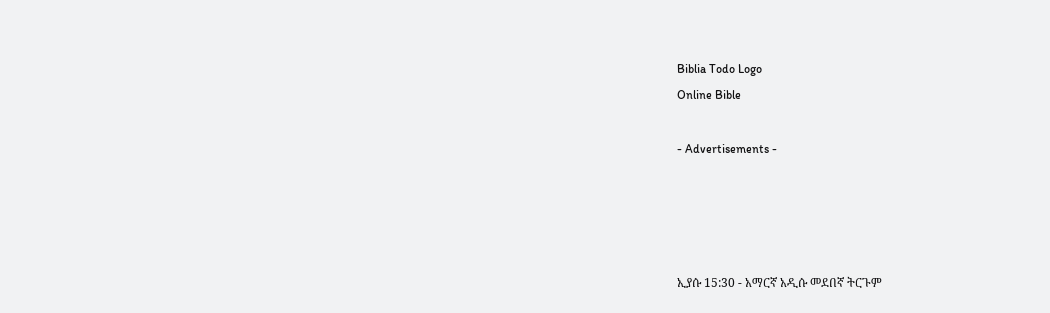Biblia Todo Logo
Online Bible

- Advertisements -




ኢያሱ 15:30 - አማርኛ አዲሱ መደበኛ ትርጉም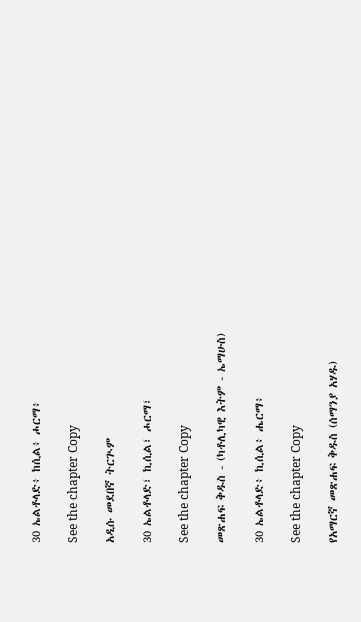30 ኤልቶላድ፥ ከሲል፥ ሖርማ፥

See the chapter Copy

አዲሱ መደበኛ ትርጒም

30 ኤልቶላድ፣ ኪሲል፣ ሖርማ፣

See the chapter Copy

መጽሐፍ ቅዱስ - (ካቶሊካዊ እትም - ኤማሁስ)

30 ኤልቶላድ፥ ኪሲል፥ ሔርማ፥

See the chapter Copy

የአማርኛ መጽሐፍ ቅዱስ (ሰማንያ አሃዱ)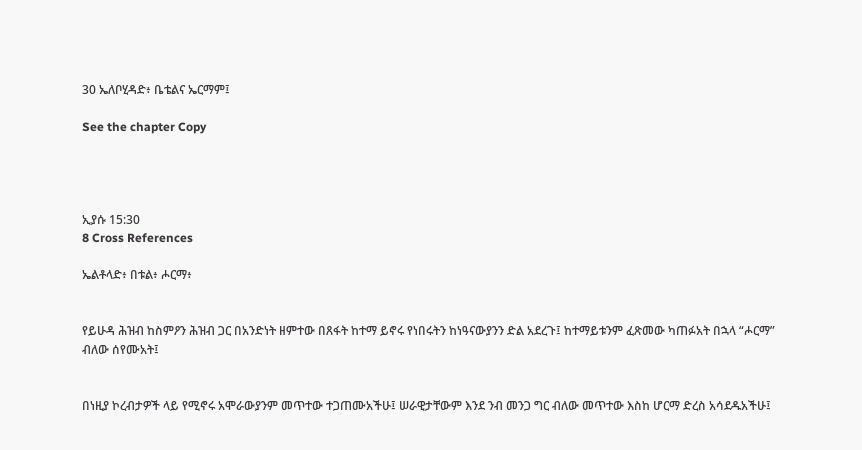30 ኤለቦሂዳድ፥ ቤቴልና ኤርማም፤

See the chapter Copy




ኢያሱ 15:30
8 Cross References

ኤልቶላድ፥ በቱል፥ ሖርማ፥


የይሁዳ ሕዝብ ከስምዖን ሕዝብ ጋር በአንድነት ዘምተው በጸፋት ከተማ ይኖሩ የነበሩትን ከነዓናውያንን ድል አደረጉ፤ ከተማይቱንም ፈጽመው ካጠፉአት በኋላ “ሖርማ” ብለው ሰየሙአት፤


በነዚያ ኮረብታዎች ላይ የሚኖሩ አሞራውያንም መጥተው ተጋጠሙአችሁ፤ ሠራዊታቸውም እንደ ንብ መንጋ ግር ብለው መጥተው እስከ ሆርማ ድረስ አሳደዱአችሁ፤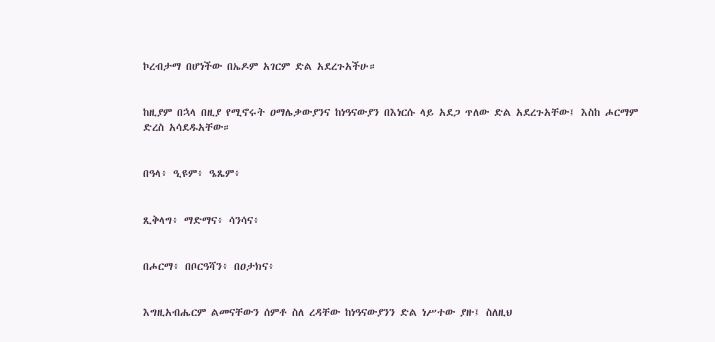ኮረብታማ በሆነችው በኤዶም አገርም ድል አደረጉአችሁ።


ከዚያም በኋላ በዚያ የሚኖሩት ዐማሌቃውያንና ከነዓናውያን በእነርሱ ላይ አደጋ ጥለው ድል አደረጉአቸው፤ እስከ ሖርማም ድረስ አሳደዱአቸው።


በዓላ፥ ዒዩም፥ ዔጼም፥


ጺቅላግ፥ ማድማና፥ ሳንሳና፥


በሖርማ፥ በቦርዓሻን፥ በዐታክና፥


እግዚአብሔርም ልመናቸውን ሰምቶ ስለ ረዳቸው ከነዓናውያንን ድል ነሥተው ያዙ፤ ስለዚህ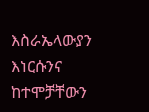እስራኤላውያን እነርሱንና ከተሞቻቸውን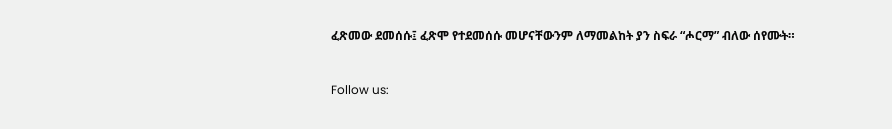ፈጽመው ደመሰሱ፤ ፈጽሞ የተደመሰሱ መሆናቸውንም ለማመልከት ያን ስፍራ “ሖርማ” ብለው ሰየሙት።


Follow us: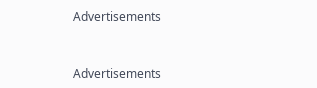Advertisements


Advertisements